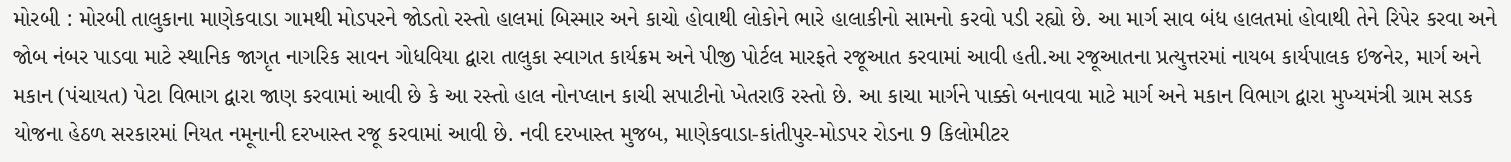મોરબી : મોરબી તાલુકાના માણેકવાડા ગામથી મોડપરને જોડતો રસ્તો હાલમાં બિસ્માર અને કાચો હોવાથી લોકોને ભારે હાલાકીનો સામનો કરવો પડી રહ્યો છે. આ માર્ગ સાવ બંધ હાલતમાં હોવાથી તેને રિપેર કરવા અને જોબ નંબર પાડવા માટે સ્થાનિક જાગૃત નાગરિક સાવન ગોધવિયા દ્વારા તાલુકા સ્વાગત કાર્યક્રમ અને પીજી પોર્ટલ મારફતે રજૂઆત કરવામાં આવી હતી.આ રજૂઆતના પ્રત્યુત્તરમાં નાયબ કાર્યપાલક ઇજનેર, માર્ગ અને મકાન (પંચાયત) પેટા વિભાગ દ્વારા જાણ કરવામાં આવી છે કે આ રસ્તો હાલ નોનપ્લાન કાચી સપાટીનો ખેતરાઉ રસ્તો છે. આ કાચા માર્ગને પાક્કો બનાવવા માટે માર્ગ અને મકાન વિભાગ દ્વારા મુખ્યમંત્રી ગ્રામ સડક યોજના હેઠળ સરકારમાં નિયત નમૂનાની દરખાસ્ત રજૂ કરવામાં આવી છે. નવી દરખાસ્ત મુજબ, માણેકવાડા-કાંતીપુર-મોડપર રોડના 9 કિલોમીટર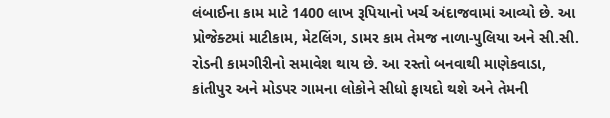લંબાઈના કામ માટે 1400 લાખ રૂપિયાનો ખર્ચ અંદાજવામાં આવ્યો છે. આ પ્રોજેક્ટમાં માટીકામ, મેટલિંગ, ડામર કામ તેમજ નાળા-પુલિયા અને સી.સી. રોડની કામગીરીનો સમાવેશ થાય છે. આ રસ્તો બનવાથી માણેકવાડા, કાંતીપુર અને મોડપર ગામના લોકોને સીધો ફાયદો થશે અને તેમની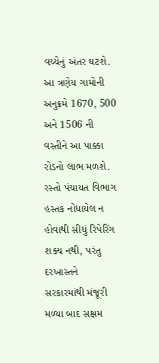વચ્ચેનું અંતર ઘટશે. આ ત્રણેય ગામોની અનુક્રમે 1670, 500 અને 1506 ની વસ્તીને આ પાક્કા રોડનો લાભ મળશે. રસ્તો પંચાયત વિભાગ હસ્તક નોંધાયેલ ન હોવાથી સીધું રિપેરિંગ શક્ય નથી, પરંતુ દરખાસ્તને સરકારમાંથી મંજૂરી મળ્યા બાદ સક્ષમ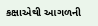કક્ષાએથી આગળની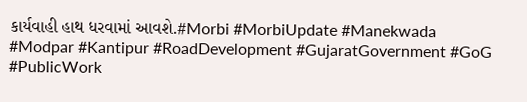કાર્યવાહી હાથ ધરવામાં આવશે.#Morbi #MorbiUpdate #Manekwada #Modpar #Kantipur #RoadDevelopment #GujaratGovernment #GoG #PublicWork